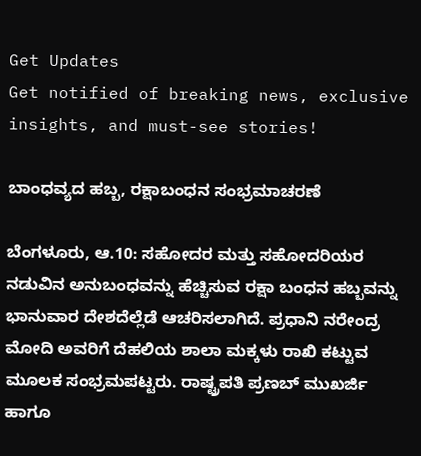Get Updates
Get notified of breaking news, exclusive insights, and must-see stories!

ಬಾಂಧವ್ಯದ ಹಬ್ಬ, ರಕ್ಷಾಬಂಧನ ಸಂಭ್ರಮಾಚರಣೆ

ಬೆಂಗಳೂರು, ಆ.10: ಸಹೋದರ ಮತ್ತು ಸಹೋದರಿಯರ ನಡುವಿನ ಅನುಬಂಧವನ್ನು ಹೆಚ್ಚಿಸುವ ರಕ್ಷಾ ಬಂಧನ ಹಬ್ಬವನ್ನು ಭಾನುವಾರ ದೇಶದೆಲ್ಲೆಡೆ ಆಚರಿಸಲಾಗಿದೆ. ಪ್ರಧಾನಿ ನರೇಂದ್ರ ಮೋದಿ ಅವರಿಗೆ ದೆಹಲಿಯ ಶಾಲಾ ಮಕ್ಕಳು ರಾಖಿ ಕಟ್ಟುವ ಮೂಲಕ ಸಂಭ್ರಮಪಟ್ಟರು. ರಾಷ್ಟ್ರಪತಿ ಪ್ರಣಬ್ ಮುಖರ್ಜಿ ಹಾಗೂ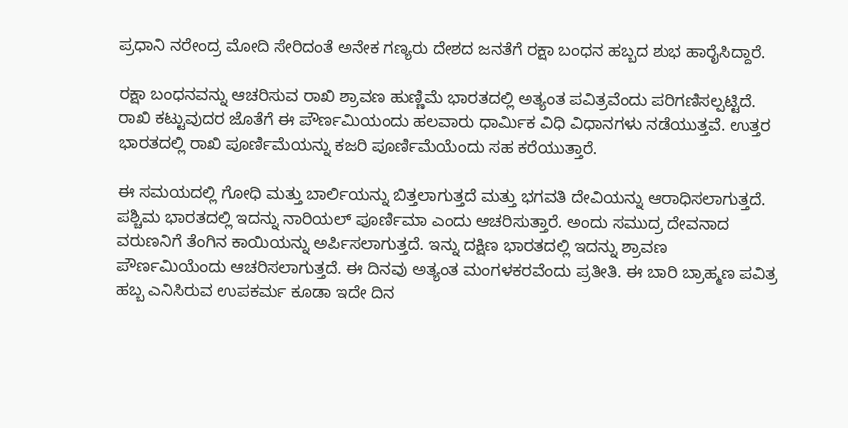ಪ್ರಧಾನಿ ನರೇಂದ್ರ ಮೋದಿ ಸೇರಿದಂತೆ ಅನೇಕ ಗಣ್ಯರು ದೇಶದ ಜನತೆಗೆ ರಕ್ಷಾ ಬಂಧನ ಹಬ್ಬದ ಶುಭ ಹಾರೈಸಿದ್ದಾರೆ.

ರಕ್ಷಾ ಬಂಧನವನ್ನು ಆಚರಿಸುವ ರಾಖಿ ಶ್ರಾವಣ ಹುಣ್ಣಿಮೆ ಭಾರತದಲ್ಲಿ ಅತ್ಯಂತ ಪವಿತ್ರವೆಂದು ಪರಿಗಣಿಸಲ್ಪಟ್ಟಿದೆ. ರಾಖಿ ಕಟ್ಟುವುದರ ಜೊತೆಗೆ ಈ ಪೌರ್ಣಮಿಯಂದು ಹಲವಾರು ಧಾರ್ಮಿಕ ವಿಧಿ ವಿಧಾನಗಳು ನಡೆಯುತ್ತವೆ. ಉತ್ತರ ಭಾರತದಲ್ಲಿ ರಾಖಿ ಪೂರ್ಣಿಮೆಯನ್ನು ಕಜರಿ ಪೂರ್ಣಿಮೆಯೆಂದು ಸಹ ಕರೆಯುತ್ತಾರೆ.

ಈ ಸಮಯದಲ್ಲಿ ಗೋಧಿ ಮತ್ತು ಬಾರ್ಲಿಯನ್ನು ಬಿತ್ತಲಾಗುತ್ತದೆ ಮತ್ತು ಭಗವತಿ ದೇವಿಯನ್ನು ಆರಾಧಿಸಲಾಗುತ್ತದೆ. ಪಶ್ಚಿಮ ಭಾರತದಲ್ಲಿ ಇದನ್ನು ನಾರಿಯಲ್ ಪೂರ್ಣಿಮಾ ಎಂದು ಆಚರಿಸುತ್ತಾರೆ. ಅಂದು ಸಮುದ್ರ ದೇವನಾದ ವರುಣನಿಗೆ ತೆಂಗಿನ ಕಾಯಿಯನ್ನು ಅರ್ಪಿಸಲಾಗುತ್ತದೆ. ಇನ್ನು ದಕ್ಷಿಣ ಭಾರತದಲ್ಲಿ ಇದನ್ನು ಶ್ರಾವಣ ಪೌರ್ಣಮಿಯೆಂದು ಆಚರಿಸಲಾಗುತ್ತದೆ. ಈ ದಿನವು ಅತ್ಯಂತ ಮಂಗಳಕರವೆಂದು ಪ್ರತೀತಿ. ಈ ಬಾರಿ ಬ್ರಾಹ್ಮಣ ಪವಿತ್ರ ಹಬ್ಬ ಎನಿಸಿರುವ ಉಪಕರ್ಮ ಕೂಡಾ ಇದೇ ದಿನ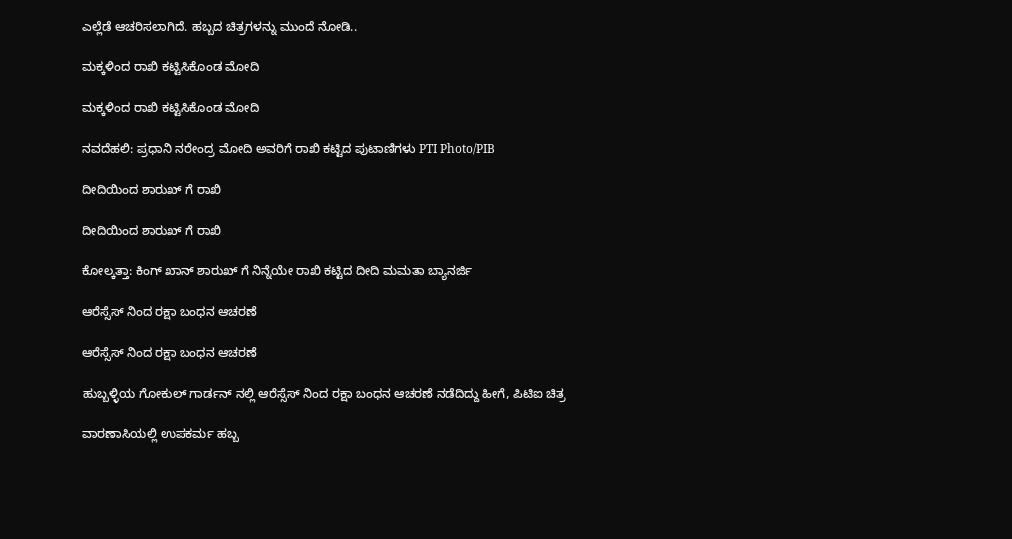ಎಲ್ಲೆಡೆ ಆಚರಿಸಲಾಗಿದೆ. ಹಬ್ಬದ ಚಿತ್ರಗಳನ್ನು ಮುಂದೆ ನೋಡಿ..

ಮಕ್ಕಳಿಂದ ರಾಖಿ ಕಟ್ಟಿಸಿಕೊಂಡ ಮೋದಿ

ಮಕ್ಕಳಿಂದ ರಾಖಿ ಕಟ್ಟಿಸಿಕೊಂಡ ಮೋದಿ

ನವದೆಹಲಿ: ಪ್ರಧಾನಿ ನರೇಂದ್ರ ಮೋದಿ ಅವರಿಗೆ ರಾಖಿ ಕಟ್ಟಿದ ಪುಟಾಣಿಗಳು PTI Photo/PIB

ದೀದಿಯಿಂದ ಶಾರುಖ್ ಗೆ ರಾಖಿ

ದೀದಿಯಿಂದ ಶಾರುಖ್ ಗೆ ರಾಖಿ

ಕೋಲ್ಕತ್ತಾ: ಕಿಂಗ್ ಖಾನ್ ಶಾರುಖ್ ಗೆ ನಿನ್ನೆಯೇ ರಾಖಿ ಕಟ್ಟಿದ ದೀದಿ ಮಮತಾ ಬ್ಯಾನರ್ಜಿ

ಆರೆಸ್ಸೆಸ್ ನಿಂದ ರಕ್ಷಾ ಬಂಧನ ಆಚರಣೆ

ಆರೆಸ್ಸೆಸ್ ನಿಂದ ರಕ್ಷಾ ಬಂಧನ ಆಚರಣೆ

ಹುಬ್ಬಳ್ಳಿಯ ಗೋಕುಲ್ ಗಾರ್ಡನ್ ನಲ್ಲಿ ಆರೆಸ್ಸೆಸ್ ನಿಂದ ರಕ್ಷಾ ಬಂಧನ ಆಚರಣೆ ನಡೆದಿದ್ದು ಹೀಗೆ, ಪಿಟಿಐ ಚಿತ್ರ

ವಾರಣಾಸಿಯಲ್ಲಿ ಉಪಕರ್ಮ ಹಬ್ಬ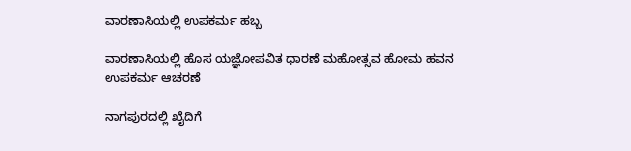ವಾರಣಾಸಿಯಲ್ಲಿ ಉಪಕರ್ಮ ಹಬ್ಬ

ವಾರಣಾಸಿಯಲ್ಲಿ ಹೊಸ ಯಜ್ಞೋಪವಿತ ಧಾರಣೆ ಮಹೋತ್ಸವ ಹೋಮ ಹವನ ಉಪಕರ್ಮ ಆಚರಣೆ

ನಾಗಪುರದಲ್ಲಿ ಖೈದಿಗೆ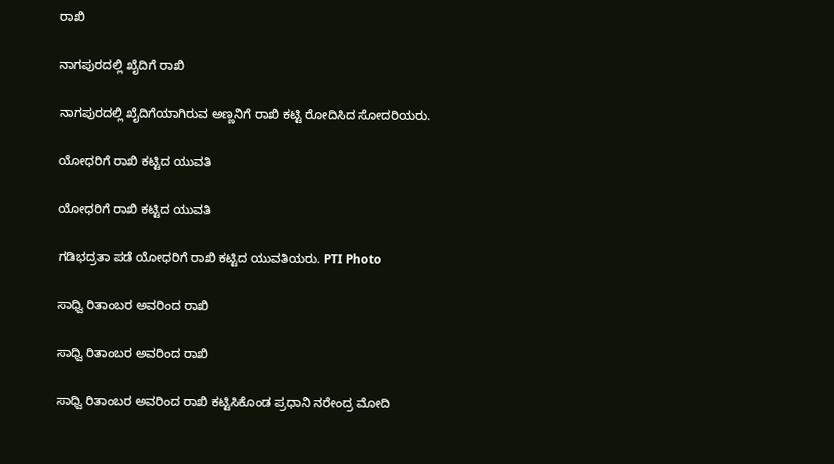ರಾಖಿ

ನಾಗಪುರದಲ್ಲಿ ಖೈದಿಗೆ ರಾಖಿ

ನಾಗಪುರದಲ್ಲಿ ಖೈದಿಗೆಯಾಗಿರುವ ಅಣ್ಣನಿಗೆ ರಾಖಿ ಕಟ್ಟಿ ರೋದಿಸಿದ ಸೋದರಿಯರು.

ಯೋಧರಿಗೆ ರಾಖಿ ಕಟ್ಟಿದ ಯುವತಿ

ಯೋಧರಿಗೆ ರಾಖಿ ಕಟ್ಟಿದ ಯುವತಿ

ಗಡಿಭದ್ರತಾ ಪಡೆ ಯೋಧರಿಗೆ ರಾಖಿ ಕಟ್ಟಿದ ಯುವತಿಯರು. PTI Photo

ಸಾಧ್ವಿ ರಿತಾಂಬರ ಅವರಿಂದ ರಾಖಿ

ಸಾಧ್ವಿ ರಿತಾಂಬರ ಅವರಿಂದ ರಾಖಿ

ಸಾಧ್ವಿ ರಿತಾಂಬರ ಅವರಿಂದ ರಾಖಿ ಕಟ್ಟಿಸಿಕೊಂಡ ಪ್ರಧಾನಿ ನರೇಂದ್ರ ಮೋದಿ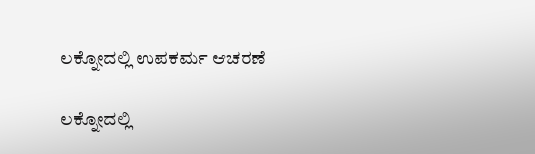ಲಕ್ನೋದಲ್ಲಿ ಉಪಕರ್ಮ ಆಚರಣೆ

ಲಕ್ನೋದಲ್ಲಿ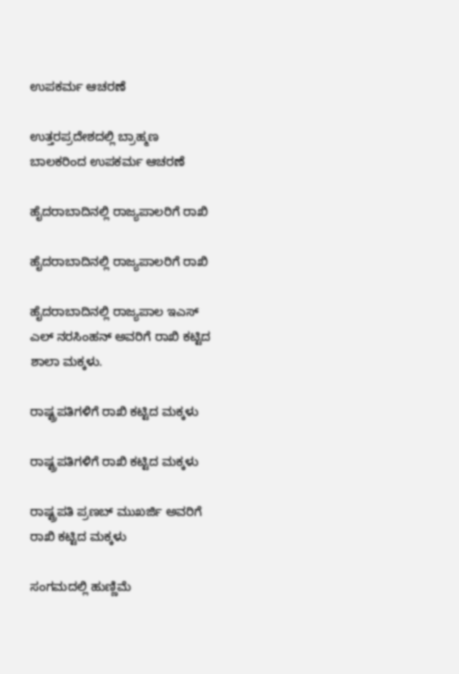ಉಪಕರ್ಮ ಆಚರಣೆ

ಉತ್ತರಪ್ರದೇಶದಲ್ಲಿ ಬ್ರಾಹ್ಮಣ ಬಾಲಕರಿಂದ ಉಪಕರ್ಮ ಆಚರಣೆ

ಹೈದರಾಬಾದಿನಲ್ಲಿ ರಾಜ್ಯಪಾಲರಿಗೆ ರಾಖಿ

ಹೈದರಾಬಾದಿನಲ್ಲಿ ರಾಜ್ಯಪಾಲರಿಗೆ ರಾಖಿ

ಹೈದರಾಬಾದಿನಲ್ಲಿ ರಾಜ್ಯಪಾಲ ಇಎಸ್ ಎಲ್ ನರಸಿಂಹನ್ ಅವರಿಗೆ ರಾಖಿ ಕಟ್ಟಿದ ಶಾಲಾ ಮಕ್ಕಳು.

ರಾಷ್ಟ್ರಪತಿಗಳಿಗೆ ರಾಖಿ ಕಟ್ಟಿದ ಮಕ್ಕಳು

ರಾಷ್ಟ್ರಪತಿಗಳಿಗೆ ರಾಖಿ ಕಟ್ಟಿದ ಮಕ್ಕಳು

ರಾಷ್ಟ್ರಪತಿ ಪ್ರಣಬ್ ಮುಖರ್ಜಿ ಅವರಿಗೆ ರಾಖಿ ಕಟ್ಟಿದ ಮಕ್ಕಳು

ಸಂಗಮದಲ್ಲಿ ಹುಣ್ಣಿಮೆ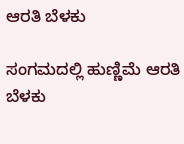ಆರತಿ ಬೆಳಕು

ಸಂಗಮದಲ್ಲಿ ಹುಣ್ಣಿಮೆ ಆರತಿ ಬೆಳಕು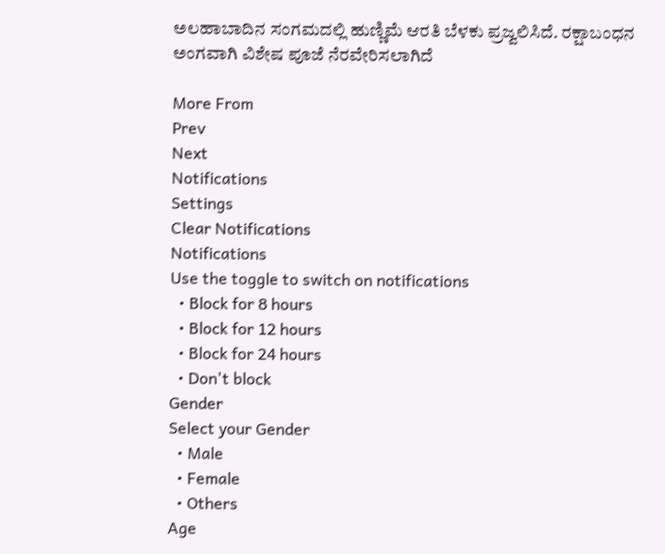ಅಲಹಾಬಾದಿನ ಸಂಗಮದಲ್ಲಿ ಹುಣ್ಣಿಮೆ ಆರತಿ ಬೆಳಕು ಪ್ರಜ್ವಲಿಸಿದೆ. ರಕ್ಷಾಬಂಧನ ಅಂಗವಾಗಿ ವಿಶೇಷ ಪೂಜೆ ನೆರವೇರಿಸಲಾಗಿದೆ

More From
Prev
Next
Notifications
Settings
Clear Notifications
Notifications
Use the toggle to switch on notifications
  • Block for 8 hours
  • Block for 12 hours
  • Block for 24 hours
  • Don't block
Gender
Select your Gender
  • Male
  • Female
  • Others
Age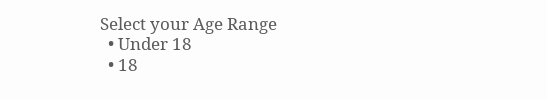Select your Age Range
  • Under 18
  • 18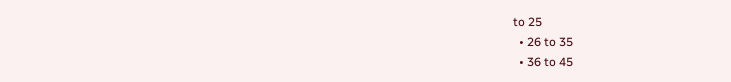to 25
  • 26 to 35
  • 36 to 45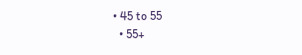• 45 to 55
  • 55+